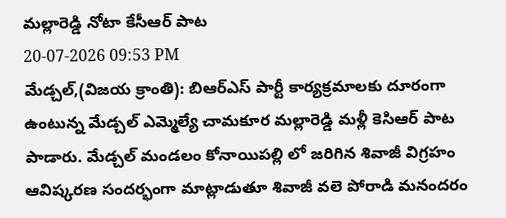మల్లారెడ్డి నోటా కేసీఆర్ పాట
20-07-2026 09:53 PM
మేడ్చల్,(విజయ క్రాంతి): బిఆర్ఎస్ పార్టీ కార్యక్రమాలకు దూరంగా ఉంటున్న మేడ్చల్ ఎమ్మెల్యే చామకూర మల్లారెడ్డి మళ్లీ కెసిఆర్ పాట పాడారు. మేడ్చల్ మండలం కోనాయిపల్లి లో జరిగిన శివాజీ విగ్రహం ఆవిష్కరణ సందర్భంగా మాట్లాడుతూ శివాజీ వలె పోరాడి మనందరం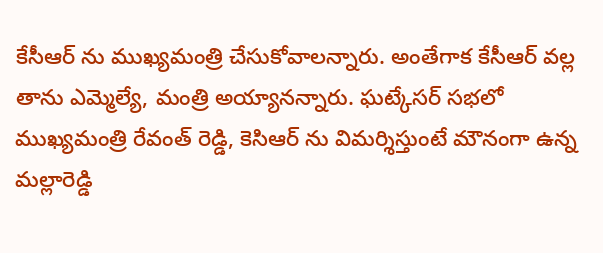కేసీఆర్ ను ముఖ్యమంత్రి చేసుకోవాలన్నారు. అంతేగాక కేసీఆర్ వల్ల తాను ఎమ్మెల్యే, మంత్రి అయ్యానన్నారు. ఘట్కేసర్ సభలో ముఖ్యమంత్రి రేవంత్ రెడ్డి, కెసిఆర్ ను విమర్శిస్తుంటే మౌనంగా ఉన్న మల్లారెడ్డి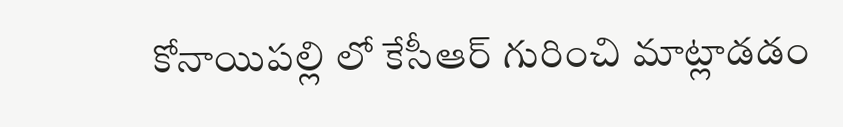కోనాయిపల్లి లో కేసీఆర్ గురించి మాట్లాడడం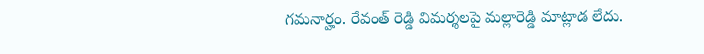గమనార్హం. రేవంత్ రెడ్డి విమర్శలపై మల్లారెడ్డి మాట్లాడ లేదు.